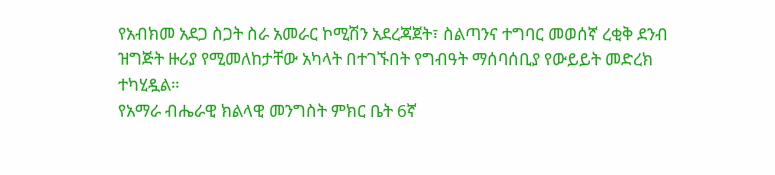የአብክመ አደጋ ስጋት ስራ አመራር ኮሚሽን አደረጃጀት፣ ስልጣንና ተግባር መወሰኛ ረቂቅ ደንብ ዝግጅት ዙሪያ የሚመለከታቸው አካላት በተገኙበት የግብዓት ማሰባሰቢያ የውይይት መድረክ ተካሂዷል።
የአማራ ብሔራዊ ክልላዊ መንግስት ምክር ቤት 6ኛ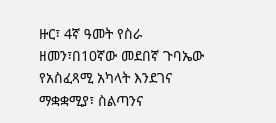ዙር፣ 4ኛ ዓመት የስራ ዘመን፣በ10ኛው መደበኛ ጉባኤው የአስፈጻሚ አካላት እንደገና ማቋቋሚያ፣ ስልጣንና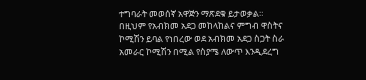ተግባራት መወሰኛ አዋጅን ማጽደቁ ይታወቃል። በዚህም የአብክመ አደጋ መከላከልና ምግብ ዋስትና ኮሚሽን ይባል የነበረው ወደ አብክመ አደጋ ስጋት ስራ አመራር ኮሚሽን በሚል የስያሜ ለውጥ እንዲደረግ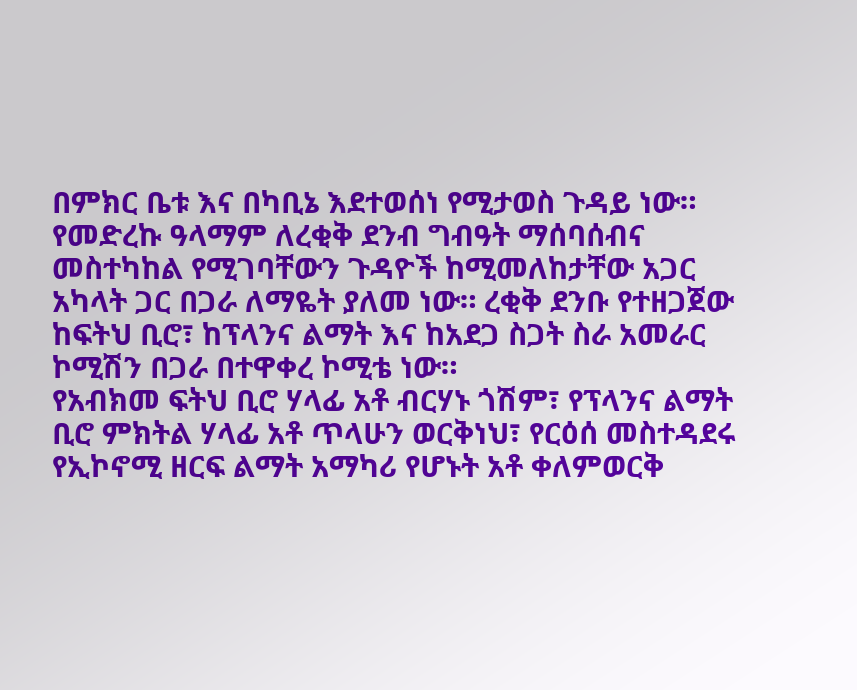በምክር ቤቱ እና በካቢኔ እደተወሰነ የሚታወስ ጉዳይ ነው።
የመድረኩ ዓላማም ለረቂቅ ደንብ ግብዓት ማሰባሰብና መስተካከል የሚገባቸውን ጉዳዮች ከሚመለከታቸው አጋር አካላት ጋር በጋራ ለማዬት ያለመ ነው። ረቂቅ ደንቡ የተዘጋጀው ከፍትህ ቢሮ፣ ከፕላንና ልማት እና ከአደጋ ስጋት ስራ አመራር ኮሚሽን በጋራ በተዋቀረ ኮሚቴ ነው።
የአብክመ ፍትህ ቢሮ ሃላፊ አቶ ብርሃኑ ጎሽም፣ የፕላንና ልማት ቢሮ ምክትል ሃላፊ አቶ ጥላሁን ወርቅነህ፣ የርዕሰ መስተዳደሩ የኢኮኖሚ ዘርፍ ልማት አማካሪ የሆኑት አቶ ቀለምወርቅ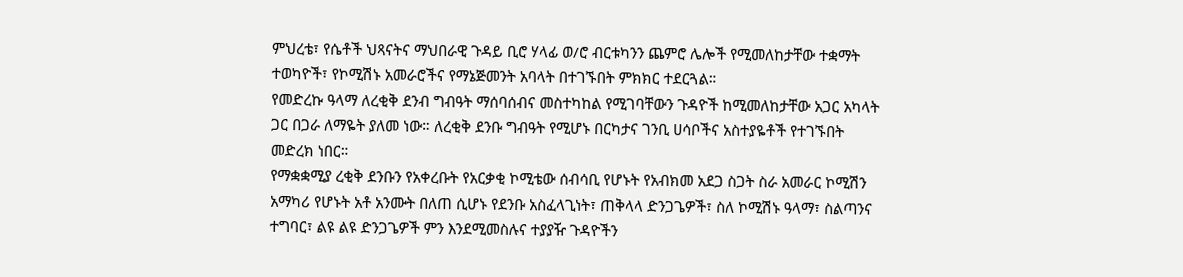ምህረቴ፣ የሴቶች ህጻናትና ማህበራዊ ጉዳይ ቢሮ ሃላፊ ወ/ሮ ብርቱካንን ጨምሮ ሌሎች የሚመለከታቸው ተቋማት ተወካዮች፣ የኮሚሽኑ አመራሮችና የማኔጅመንት አባላት በተገኙበት ምክክር ተደርጓል።
የመድረኩ ዓላማ ለረቂቅ ደንብ ግብዓት ማሰባሰብና መስተካከል የሚገባቸውን ጉዳዮች ከሚመለከታቸው አጋር አካላት ጋር በጋራ ለማዬት ያለመ ነው። ለረቂቅ ደንቡ ግብዓት የሚሆኑ በርካታና ገንቢ ሀሳቦችና አስተያዬቶች የተገኙበት መድረክ ነበር።
የማቋቋሚያ ረቂቅ ደንቡን የአቀረቡት የአርቃቂ ኮሚቴው ሰብሳቢ የሆኑት የአብክመ አደጋ ስጋት ስራ አመራር ኮሚሽን አማካሪ የሆኑት አቶ አንሙት በለጠ ሲሆኑ የደንቡ አስፈላጊነት፣ ጠቅላላ ድንጋጌዎች፣ ስለ ኮሚሽኑ ዓላማ፣ ስልጣንና ተግባር፣ ልዩ ልዩ ድንጋጌዎች ምን እንደሚመስሉና ተያያዥ ጉዳዮችን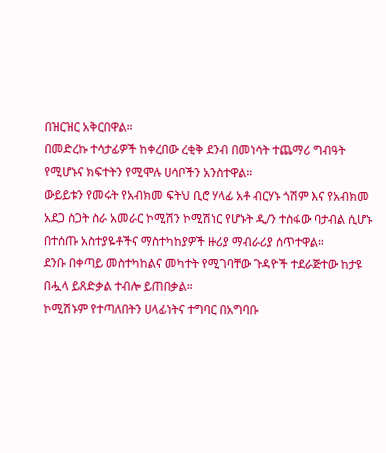በዝርዝር አቅርበዋል።
በመድረኩ ተሳታፊዎች ከቀረበው ረቂቅ ደንብ በመነሳት ተጨማሪ ግብዓት የሚሆኑና ክፍተትን የሚሞሉ ሀሳቦችን አንስተዋል።
ውይይቱን የመሩት የአብክመ ፍትህ ቢሮ ሃላፊ አቶ ብርሃኑ ጎሽም እና የአብክመ አደጋ ስጋት ስራ አመራር ኮሚሽን ኮሚሽነር የሆኑት ዲ/ን ተስፋው ባታብል ሲሆኑ በተሰጡ አስተያዬቶችና ማስተካከያዎች ዙሪያ ማብራሪያ ሰጥተዋል።
ደንቡ በቀጣይ መስተካከልና መካተት የሚገባቸው ጉዳዮች ተደራጅተው ከታዩ በሗላ ይጸድቃል ተብሎ ይጠበቃል።
ኮሚሽኑም የተጣለበትን ሀላፊነትና ተግባር በአግባቡ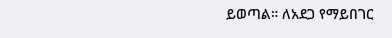ይወጣል። ለአደጋ የማይበገር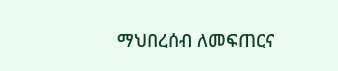ማህበረሰብ ለመፍጠርና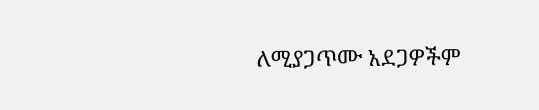ለሚያጋጥሙ አደጋዎችም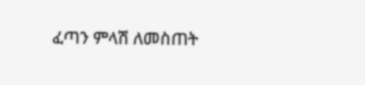ፈጣን ምላሽ ለመስጠት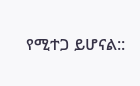የሚተጋ ይሆናል::